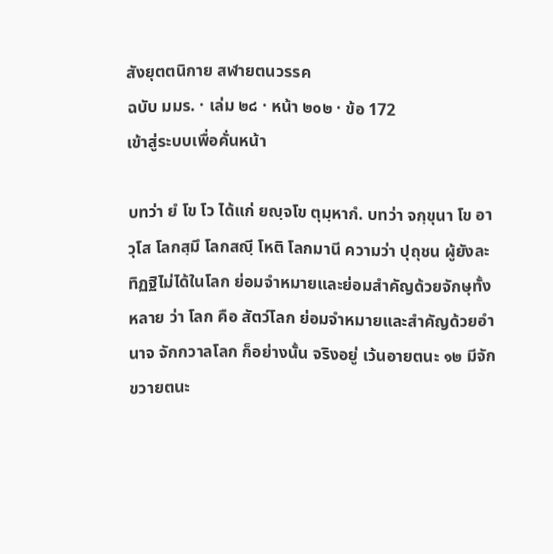สังยุตตนิกาย สฬายตนวรรค
ฉบับ มมร. · เล่ม ๒๘ · หน้า ๒๐๒ · ข้อ 172
เข้าสู่ระบบเพื่อคั่นหน้า

บทว่า ยํ โข โว ได้แก่ ยญฺจโข ตุมฺหากํ. บทว่า จกฺขุนา โข อาวุโส โลกสฺมึ โลกสญฺี โหติ โลกมานี ความว่า ปุถุชน ผู้ยังละทิฏฐิไม่ได้ในโลก ย่อมจำหมายและย่อมสำคัญด้วยจักษุทั้งหลาย ว่า โลก คือ สัตว์โลก ย่อมจำหมายและสำคัญด้วยอำนาจ จักกวาลโลก ก็อย่างนั้น จริงอยู่ เว้นอายตนะ ๑๒ มีจักขวายตนะ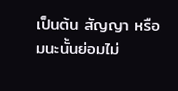เป็นต้น สัญญา หรือ มนะนั้นย่อมไม่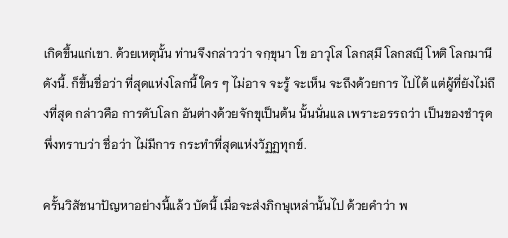เกิดขึ้นแก่เขา. ด้วยเหตุนั้น ท่านจึงกล่าวว่า จกฺขุนา โข อาวุโส โลกสฺมึ โลกสญฺี โหติ โลกมานี ดังนี้. ก็ขึ้นชื่อว่า ที่สุดแห่งโลกนี้ ใคร ๆ ไม่อาจ จะรู้ จะเห็น จะถึงด้วยการ ไปได้ แต่ผู้ที่ยังไม่ถึงที่สุด กล่าวคือ การดับโลก อันต่างด้วยจักขุเป็นต้น นั้นนั่นแล เพราะอรรถว่า เป็นของชำรุด พึ่งทราบว่า ชื่อว่า ไม่มีการ กระทำที่สุดแห่งวัฏฏทุกข์.

ครั้นวิสัชนาปัญหาอย่างนี้แล้ว บัดนี้ เมื่อจะส่งภิกษุเหล่านั้นไป ด้วยคำว่า พ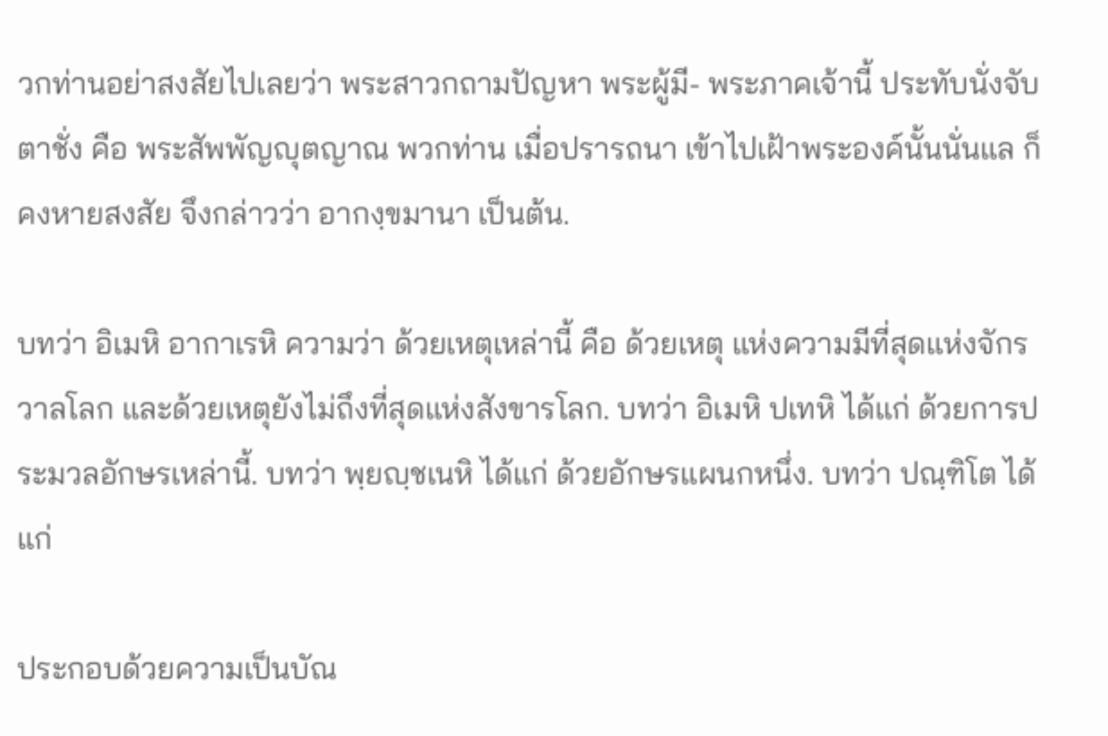วกท่านอย่าสงสัยไปเลยว่า พระสาวกถามปัญหา พระผู้มี- พระภาคเจ้านี้ ประทับนั่งจับตาชั่ง คือ พระสัพพัญญุตญาณ พวกท่าน เมื่อปรารถนา เข้าไปเฝ้าพระองค์นั้นนั่นแล ก็คงหายสงสัย จึงกล่าวว่า อากงฺขมานา เป็นต้น.

บทว่า อิเมหิ อากาเรหิ ความว่า ด้วยเหตุเหล่านี้ คือ ด้วยเหตุ แห่งความมีที่สุดแห่งจักรวาลโลก และด้วยเหตุยังไม่ถึงที่สุดแห่งสังขารโลก. บทว่า อิเมหิ ปเทหิ ได้แก่ ด้วยการประมวลอักษรเหล่านี้. บทว่า พฺยญฺชเนหิ ได้แก่ ด้วยอักษรแผนกหนึ่ง. บทว่า ปณฺฑิโต ได้แก่

ประกอบด้วยความเป็นบัณ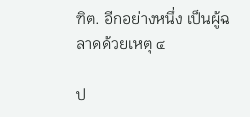ฑิต. อีกอย่างหนึ่ง เป็นผู้ฉลาดด้วยเหตุ ๔

ป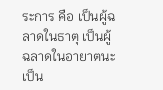ระการ คือ เป็นผู้ฉลาดในธาตุ เป็นผู้ฉลาดในอายาตนะ เป็น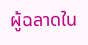ผู้ฉลาดใน